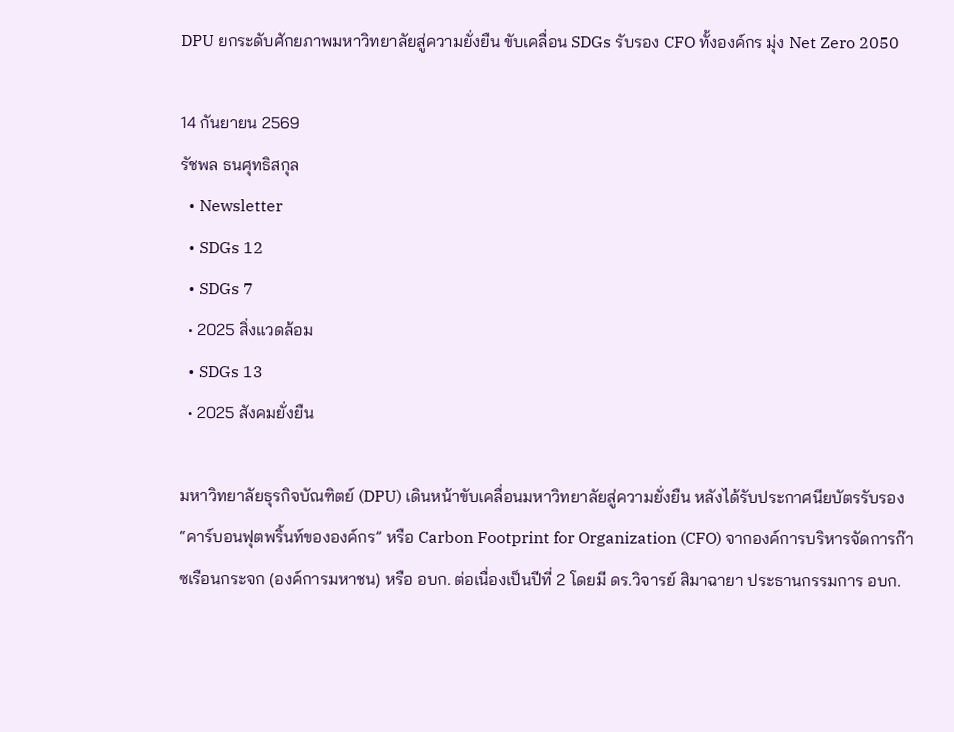DPU ยกระดับศักยภาพมหาวิทยาลัยสู่ความยั่งยืน ขับเคลื่อน SDGs รับรอง CFO ทั้งองค์กร มุ่ง Net Zero 2050

14 กันยายน 2569
รัชพล ธนศุทธิสกุล
  • Newsletter
  • SDGs 12
  • SDGs 7
  • 2025 สิ่งแวดล้อม
  • SDGs 13
  • 2025 สังคมยั่งยืน

มหาวิทยาลัยธุรกิจบัณฑิตย์ (DPU) เดินหน้าขับเคลื่อนมหาวิทยาลัยสู่ความยั่งยืน หลังได้รับประกาศนียบัตรรับรอง “คาร์บอนฟุตพริ้นท์ขององค์กร” หรือ Carbon Footprint for Organization (CFO) จากองค์การบริหารจัดการก๊าซเรือนกระจก (องค์การมหาชน) หรือ อบก. ต่อเนื่องเป็นปีที่ 2 โดยมี ดร.วิจารย์ สิมาฉายา ประธานกรรมการ อบก.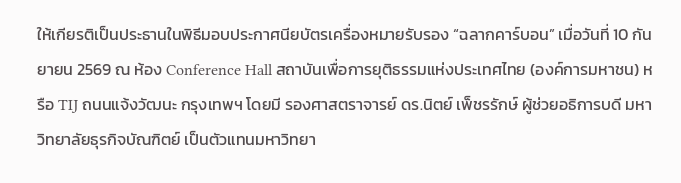ให้เกียรติเป็นประธานในพิธีมอบประกาศนียบัตรเครื่องหมายรับรอง “ฉลากคาร์บอน” เมื่อวันที่ 10 กันยายน 2569 ณ ห้อง Conference Hall สถาบันเพื่อการยุติธรรมแห่งประเทศไทย (องค์การมหาชน) หรือ TIJ ถนนแจ้งวัฒนะ กรุงเทพฯ โดยมี รองศาสตราจารย์ ดร.นิตย์ เพ็ชรรักษ์ ผู้ช่วยอธิการบดี มหาวิทยาลัยธุรกิจบัณฑิตย์ เป็นตัวแทนมหาวิทยา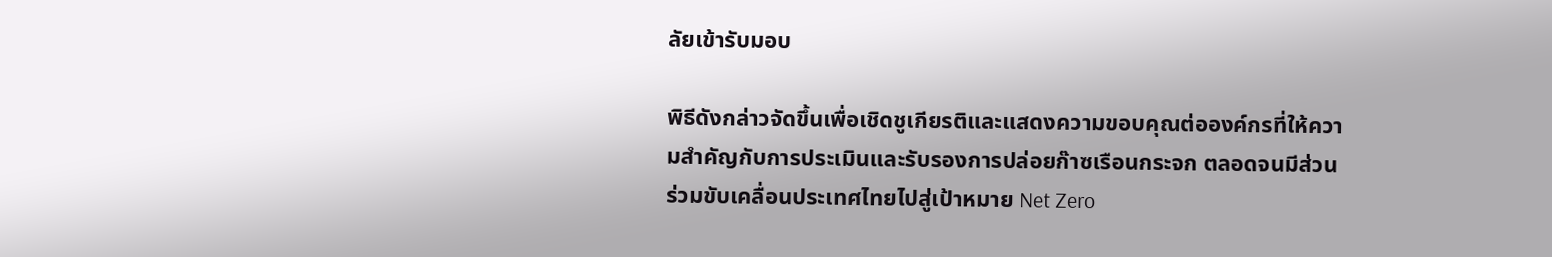ลัยเข้ารับมอบ

พิธีดังกล่าวจัดขึ้นเพื่อเชิดชูเกียรติและแสดงความขอบคุณต่อองค์กรที่ให้ความสำคัญกับการประเมินและรับรองการปล่อยก๊าซเรือนกระจก ตลอดจนมีส่วนร่วมขับเคลื่อนประเทศไทยไปสู่เป้าหมาย Net Zero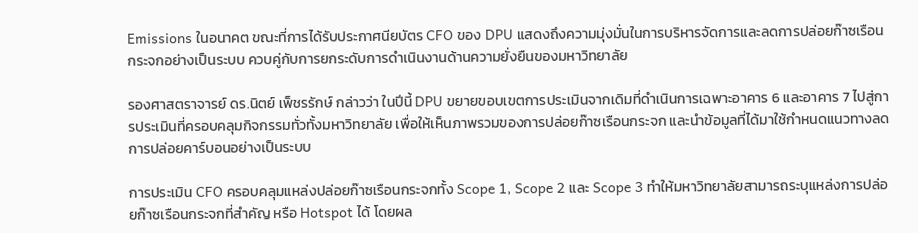Emissions ในอนาคต ขณะที่การได้รับประกาศนียบัตร CFO ของ DPU แสดงถึงความมุ่งมั่นในการบริหารจัดการและลดการปล่อยก๊าซเรือนกระจกอย่างเป็นระบบ ควบคู่กับการยกระดับการดำเนินงานด้านความยั่งยืนของมหาวิทยาลัย

รองศาสตราจารย์ ดร.นิตย์ เพ็ชรรักษ์ กล่าวว่า ในปีนี้ DPU ขยายขอบเขตการประเมินจากเดิมที่ดำเนินการเฉพาะอาคาร 6 และอาคาร 7 ไปสู่การประเมินที่ครอบคลุมกิจกรรมทั่วทั้งมหาวิทยาลัย เพื่อให้เห็นภาพรวมของการปล่อยก๊าซเรือนกระจก และนำข้อมูลที่ได้มาใช้กำหนดแนวทางลดการปล่อยคาร์บอนอย่างเป็นระบบ

การประเมิน CFO ครอบคลุมแหล่งปล่อยก๊าซเรือนกระจกทั้ง Scope 1, Scope 2 และ Scope 3 ทำให้มหาวิทยาลัยสามารถระบุแหล่งการปล่อยก๊าซเรือนกระจกที่สำคัญ หรือ Hotspot ได้ โดยผล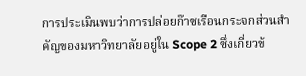การประเมินพบว่าการปล่อยก๊าซเรือนกระจกส่วนสำคัญของมหาวิทยาลัยอยู่ใน Scope 2 ซึ่งเกี่ยวข้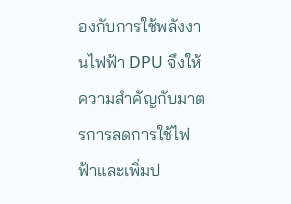องกับการใช้พลังงานไฟฟ้า DPU จึงให้ความสำคัญกับมาตรการลดการใช้ไฟฟ้าและเพิ่มป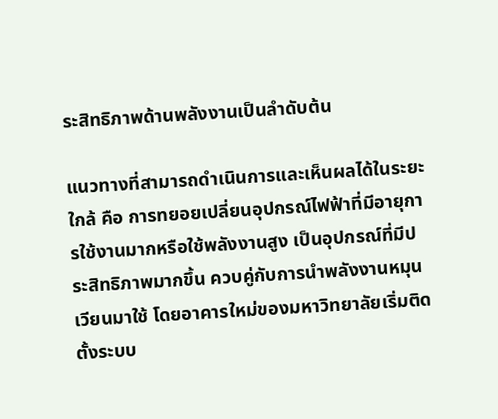ระสิทธิภาพด้านพลังงานเป็นลำดับต้น

แนวทางที่สามารถดำเนินการและเห็นผลได้ในระยะใกล้ คือ การทยอยเปลี่ยนอุปกรณ์ไฟฟ้าที่มีอายุการใช้งานมากหรือใช้พลังงานสูง เป็นอุปกรณ์ที่มีประสิทธิภาพมากขึ้น ควบคู่กับการนำพลังงานหมุนเวียนมาใช้ โดยอาคารใหม่ของมหาวิทยาลัยเริ่มติดตั้งระบบ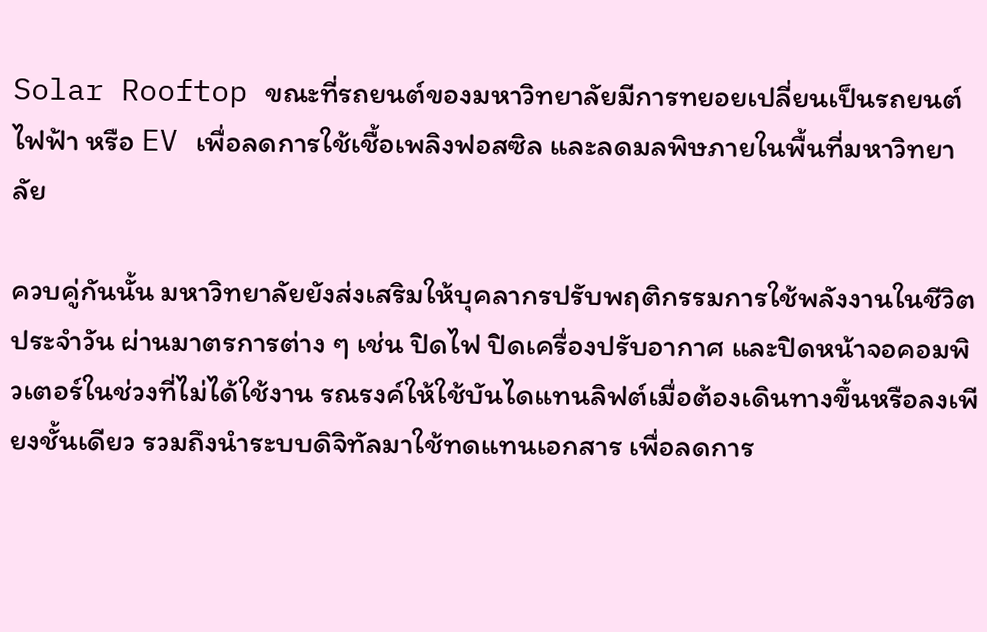Solar Rooftop ขณะที่รถยนต์ของมหาวิทยาลัยมีการทยอยเปลี่ยนเป็นรถยนต์ไฟฟ้า หรือ EV เพื่อลดการใช้เชื้อเพลิงฟอสซิล และลดมลพิษภายในพื้นที่มหาวิทยาลัย

ควบคู่กันนั้น มหาวิทยาลัยยังส่งเสริมให้บุคลากรปรับพฤติกรรมการใช้พลังงานในชีวิตประจำวัน ผ่านมาตรการต่าง ๆ เช่น ปิดไฟ ปิดเครื่องปรับอากาศ และปิดหน้าจอคอมพิวเตอร์ในช่วงที่ไม่ได้ใช้งาน รณรงค์ให้ใช้บันไดแทนลิฟต์เมื่อต้องเดินทางขึ้นหรือลงเพียงชั้นเดียว รวมถึงนำระบบดิจิทัลมาใช้ทดแทนเอกสาร เพื่อลดการ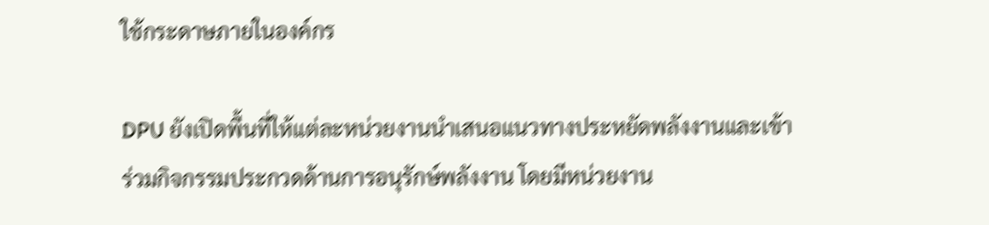ใช้กระดาษภายในองค์กร

DPU ยังเปิดพื้นที่ให้แต่ละหน่วยงานนำเสนอแนวทางประหยัดพลังงานและเข้าร่วมกิจกรรมประกวดด้านการอนุรักษ์พลังงาน โดยมีหน่วยงาน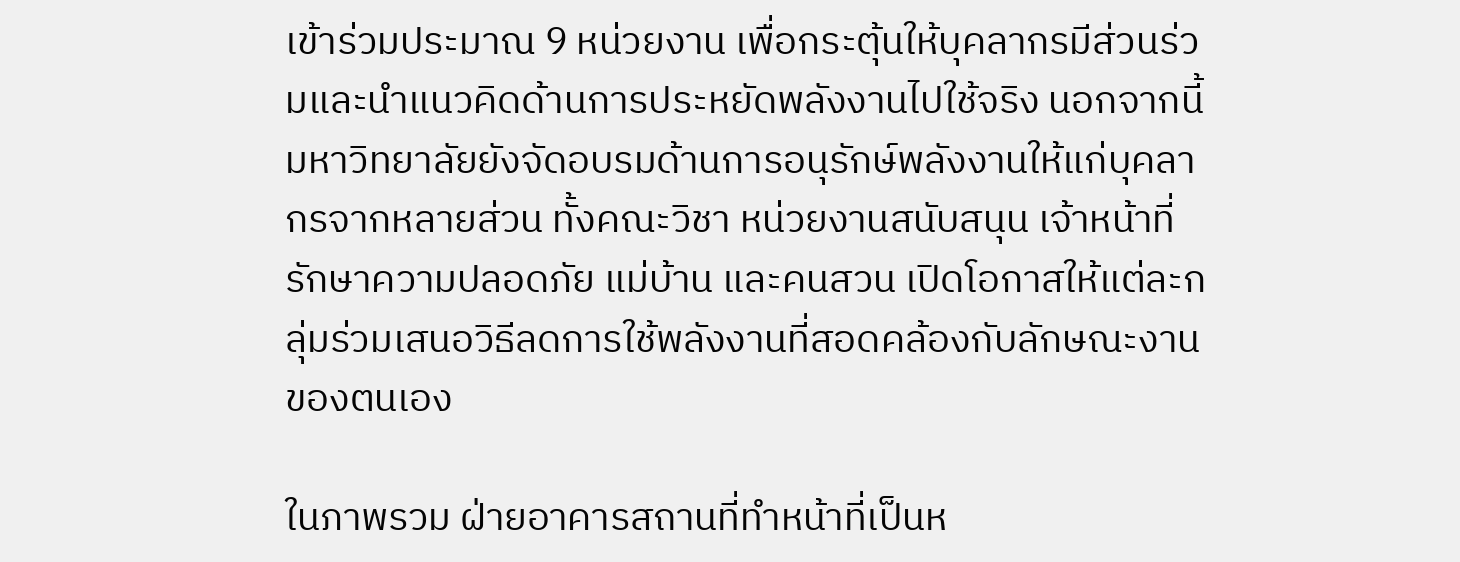เข้าร่วมประมาณ 9 หน่วยงาน เพื่อกระตุ้นให้บุคลากรมีส่วนร่วมและนำแนวคิดด้านการประหยัดพลังงานไปใช้จริง นอกจากนี้ มหาวิทยาลัยยังจัดอบรมด้านการอนุรักษ์พลังงานให้แก่บุคลากรจากหลายส่วน ทั้งคณะวิชา หน่วยงานสนับสนุน เจ้าหน้าที่รักษาความปลอดภัย แม่บ้าน และคนสวน เปิดโอกาสให้แต่ละกลุ่มร่วมเสนอวิธีลดการใช้พลังงานที่สอดคล้องกับลักษณะงานของตนเอง

ในภาพรวม ฝ่ายอาคารสถานที่ทำหน้าที่เป็นห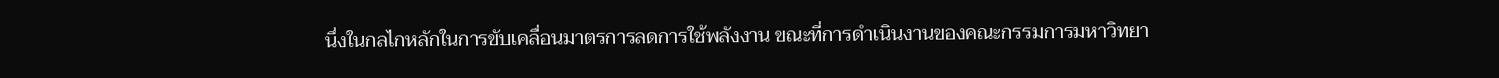นึ่งในกลไกหลักในการขับเคลื่อนมาตรการลดการใช้พลังงาน ขณะที่การดำเนินงานของคณะกรรมการมหาวิทยา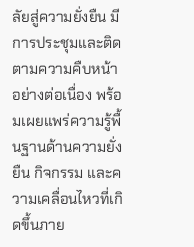ลัยสู่ความยั่งยืน มีการประชุมและติดตามความคืบหน้าอย่างต่อเนื่อง พร้อมเผยแพร่ความรู้พื้นฐานด้านความยั่งยืน กิจกรรม และความเคลื่อนไหวที่เกิดขึ้นภาย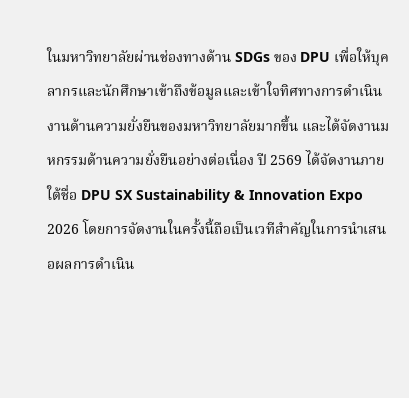ในมหาวิทยาลัยผ่านช่องทางด้าน SDGs ของ DPU เพื่อให้บุคลากรและนักศึกษาเข้าถึงข้อมูลและเข้าใจทิศทางการดำเนินงานด้านความยั่งยืนของมหาวิทยาลัยมากขึ้น และได้จัดงานมหกรรมด้านความยั่งยืนอย่างต่อเนื่อง ปี 2569 ได้จัดงานภายใต้ชื่อ DPU SX Sustainability & Innovation Expo 2026 โดยการจัดงานในครั้งนี้ถือเป็นเวทีสำคัญในการนำเสนอผลการดำเนิน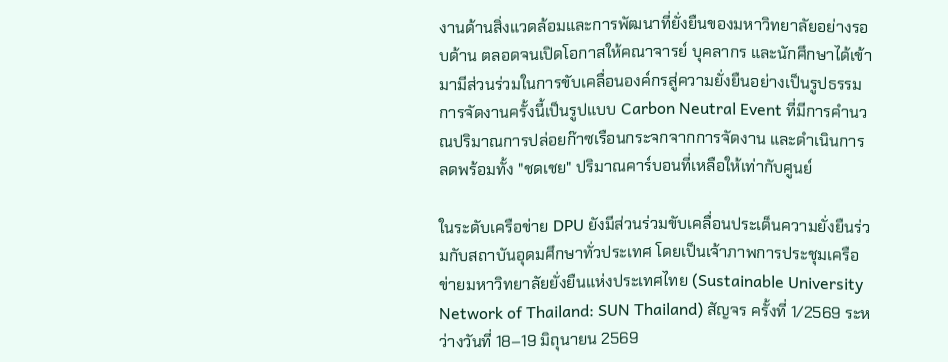งานด้านสิ่งแวดล้อมและการพัฒนาที่ยั่งยืนของมหาวิทยาลัยอย่างรอบด้าน ตลอดจนเปิดโอกาสให้คณาจารย์ บุคลากร และนักศึกษาได้เข้ามามีส่วนร่วมในการขับเคลื่อนองค์กรสู่ความยั่งยืนอย่างเป็นรูปธรรม การจัดงานครั้งนี้เป็นรูปแบบ Carbon Neutral Event ที่มีการคำนวณปริมาณการปล่อยก๊าซเรือนกระจกจากการจัดงาน และดำเนินการลดพร้อมทั้ง "ชดเชย" ปริมาณคาร์บอนที่เหลือให้เท่ากับศูนย์

ในระดับเครือข่าย DPU ยังมีส่วนร่วมขับเคลื่อนประเด็นความยั่งยืนร่วมกับสถาบันอุดมศึกษาทั่วประเทศ โดยเป็นเจ้าภาพการประชุมเครือข่ายมหาวิทยาลัยยั่งยืนแห่งประเทศไทย (Sustainable University Network of Thailand: SUN Thailand) สัญจร ครั้งที่ 1/2569 ระหว่างวันที่ 18–19 มิถุนายน 2569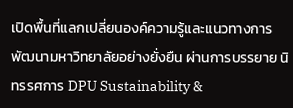เปิดพื้นที่แลกเปลี่ยนองค์ความรู้และแนวทางการพัฒนามหาวิทยาลัยอย่างยั่งยืน ผ่านการบรรยาย นิทรรศการ DPU Sustainability &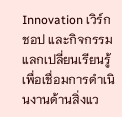Innovation เวิร์กชอป และกิจกรรมแลกเปลี่ยนเรียนรู้ เพื่อเชื่อมการดำเนินงานด้านสิ่งแว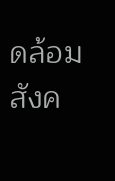ดล้อม สังค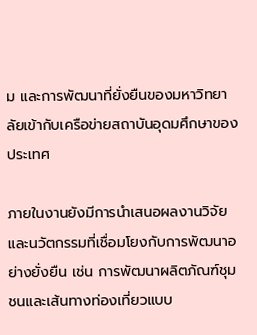ม และการพัฒนาที่ยั่งยืนของมหาวิทยาลัยเข้ากับเครือข่ายสถาบันอุดมศึกษาของประเทศ

ภายในงานยังมีการนำเสนอผลงานวิจัยและนวัตกรรมที่เชื่อมโยงกับการพัฒนาอย่างยั่งยืน เช่น การพัฒนาผลิตภัณฑ์ชุมชนและเส้นทางท่องเที่ยวแบบ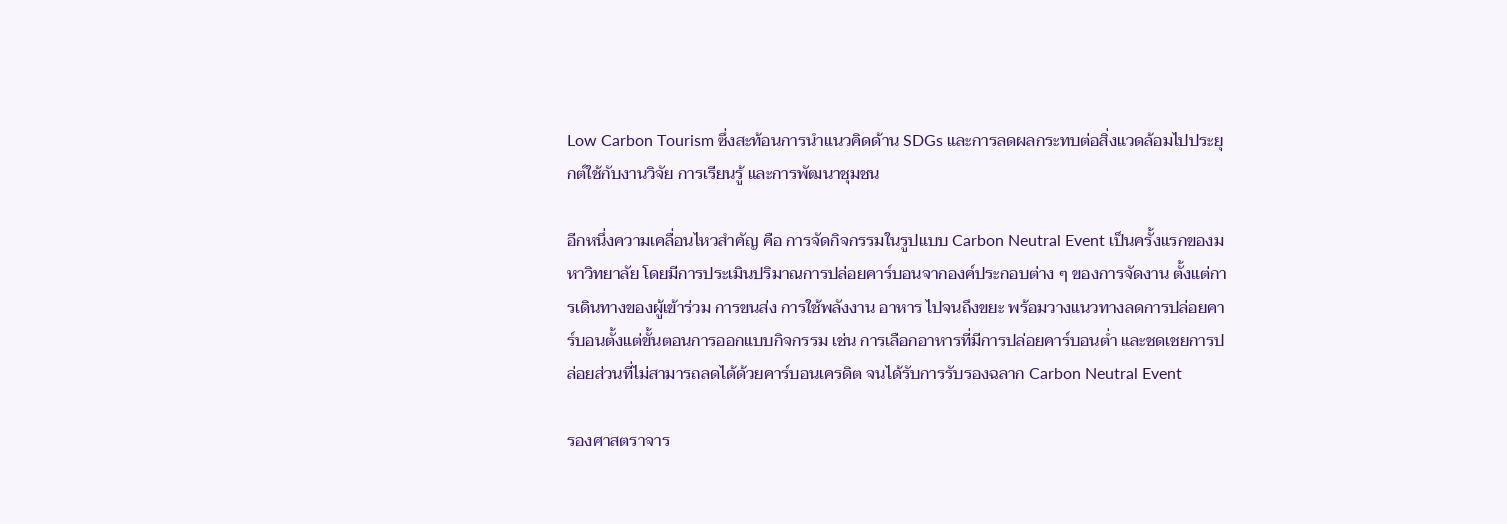Low Carbon Tourism ซึ่งสะท้อนการนำแนวคิดด้าน SDGs และการลดผลกระทบต่อสิ่งแวดล้อมไปประยุกต์ใช้กับงานวิจัย การเรียนรู้ และการพัฒนาชุมชน

อีกหนึ่งความเคลื่อนไหวสำคัญ คือ การจัดกิจกรรมในรูปแบบ Carbon Neutral Event เป็นครั้งแรกของมหาวิทยาลัย โดยมีการประเมินปริมาณการปล่อยคาร์บอนจากองค์ประกอบต่าง ๆ ของการจัดงาน ตั้งแต่การเดินทางของผู้เข้าร่วม การขนส่ง การใช้พลังงาน อาหาร ไปจนถึงขยะ พร้อมวางแนวทางลดการปล่อยคาร์บอนตั้งแต่ขั้นตอนการออกแบบกิจกรรม เช่น การเลือกอาหารที่มีการปล่อยคาร์บอนต่ำ และชดเชยการปล่อยส่วนที่ไม่สามารถลดได้ด้วยคาร์บอนเครดิต จนได้รับการรับรองฉลาก Carbon Neutral Event

รองศาสตราจาร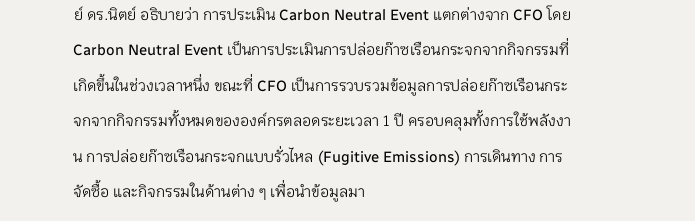ย์ ดร.นิตย์ อธิบายว่า การประเมิน Carbon Neutral Event แตกต่างจาก CFO โดย Carbon Neutral Event เป็นการประเมินการปล่อยก๊าซเรือนกระจกจากกิจกรรมที่เกิดขึ้นในช่วงเวลาหนึ่ง ขณะที่ CFO เป็นการรวบรวมข้อมูลการปล่อยก๊าซเรือนกระจกจากกิจกรรมทั้งหมดขององค์กรตลอดระยะเวลา 1 ปี ครอบคลุมทั้งการใช้พลังงาน การปล่อยก๊าซเรือนกระจกแบบรั่วไหล (Fugitive Emissions) การเดินทาง การจัดซื้อ และกิจกรรมในด้านต่าง ๆ เพื่อนำข้อมูลมา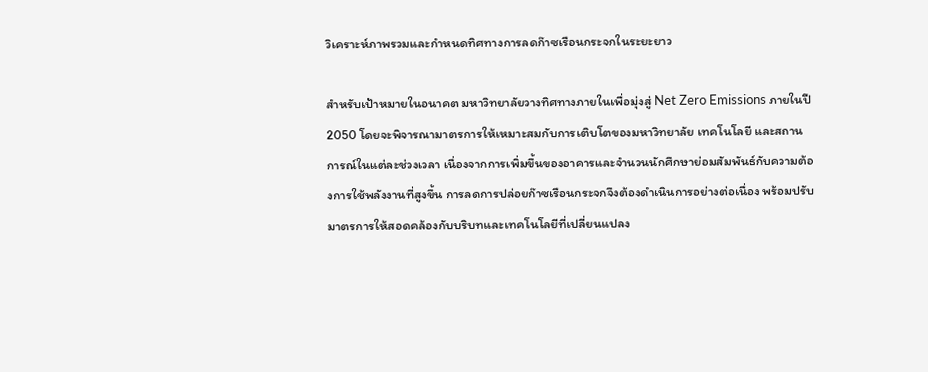วิเคราะห์ภาพรวมและกำหนดทิศทางการลดก๊าซเรือนกระจกในระยะยาว

สำหรับเป้าหมายในอนาคต มหาวิทยาลัยวางทิศทางภายในเพื่อมุ่งสู่ Net Zero Emissions ภายในปี 2050 โดยจะพิจารณามาตรการให้เหมาะสมกับการเติบโตของมหาวิทยาลัย เทคโนโลยี และสถานการณ์ในแต่ละช่วงเวลา เนื่องจากการเพิ่มขึ้นของอาคารและจำนวนนักศึกษาย่อมสัมพันธ์กับความต้องการใช้พลังงานที่สูงขึ้น การลดการปล่อยก๊าซเรือนกระจกจึงต้องดำเนินการอย่างต่อเนื่อง พร้อมปรับมาตรการให้สอดคล้องกับบริบทและเทคโนโลยีที่เปลี่ยนแปลง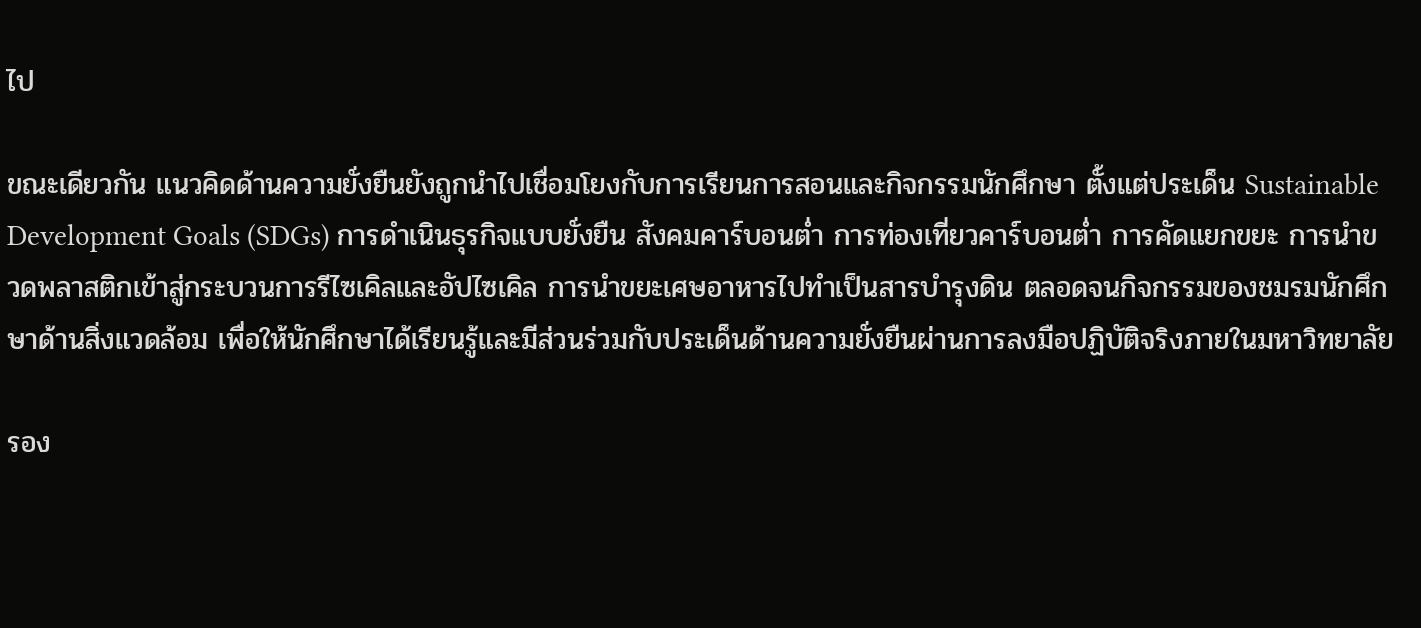ไป

ขณะเดียวกัน แนวคิดด้านความยั่งยืนยังถูกนำไปเชื่อมโยงกับการเรียนการสอนและกิจกรรมนักศึกษา ตั้งแต่ประเด็น Sustainable Development Goals (SDGs) การดำเนินธุรกิจแบบยั่งยืน สังคมคาร์บอนต่ำ การท่องเที่ยวคาร์บอนต่ำ การคัดแยกขยะ การนำขวดพลาสติกเข้าสู่กระบวนการรีไซเคิลและอัปไซเคิล การนำขยะเศษอาหารไปทำเป็นสารบำรุงดิน ตลอดจนกิจกรรมของชมรมนักศึกษาด้านสิ่งแวดล้อม เพื่อให้นักศึกษาได้เรียนรู้และมีส่วนร่วมกับประเด็นด้านความยั่งยืนผ่านการลงมือปฏิบัติจริงภายในมหาวิทยาลัย

รอง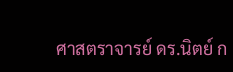ศาสตราจารย์ ดร.นิตย์ ก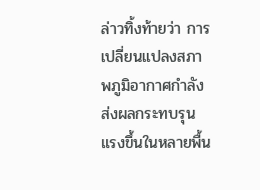ล่าวทิ้งท้ายว่า การเปลี่ยนแปลงสภาพภูมิอากาศกำลังส่งผลกระทบรุนแรงขึ้นในหลายพื้น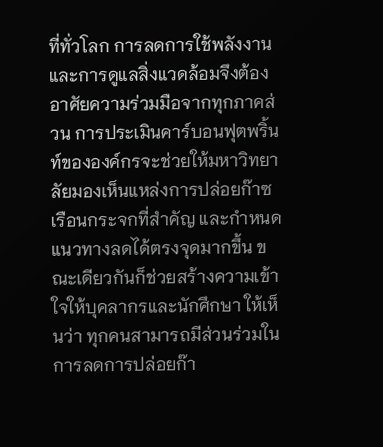ที่ทั่วโลก การลดการใช้พลังงานและการดูแลสิ่งแวดล้อมจึงต้องอาศัยความร่วมมือจากทุกภาคส่วน การประเมินคาร์บอนฟุตพริ้นท์ขององค์กรจะช่วยให้มหาวิทยาลัยมองเห็นแหล่งการปล่อยก๊าซเรือนกระจกที่สำคัญ และกำหนดแนวทางลดได้ตรงจุดมากขึ้น ขณะเดียวกันก็ช่วยสร้างความเข้าใจให้บุคลากรและนักศึกษา ให้เห็นว่า ทุกคนสามารถมีส่วนร่วมในการลดการปล่อยก๊า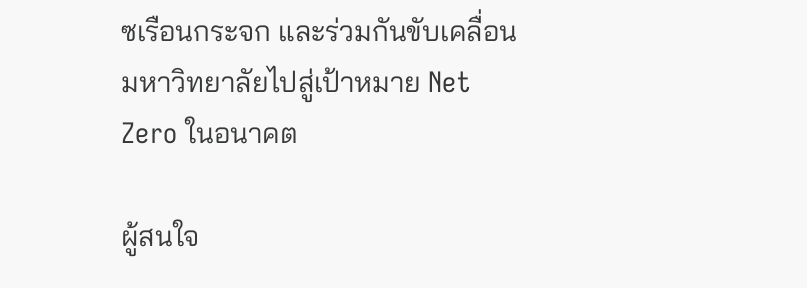ซเรือนกระจก และร่วมกันขับเคลื่อนมหาวิทยาลัยไปสู่เป้าหมาย Net Zero ในอนาคต

ผู้สนใจ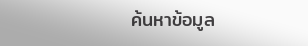ค้นหาข้อมูล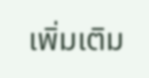เพิ่มเติม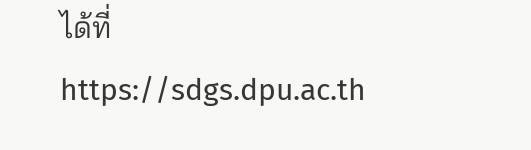ได้ที่ https://sdgs.dpu.ac.th